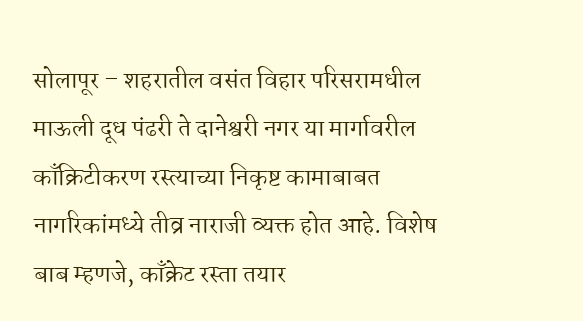सोलापूर – शहरातील वसंत विहार परिसरामधील माऊली दूध पंढरी ते दानेश्वरी नगर या मार्गावरील काँक्रिटीकरण रस्त्याच्या निकृष्ट कामाबाबत नागरिकांमध्ये तीव्र नाराजी व्यक्त होत आहे. विशेष बाब म्हणजे, काँक्रेट रस्ता तयार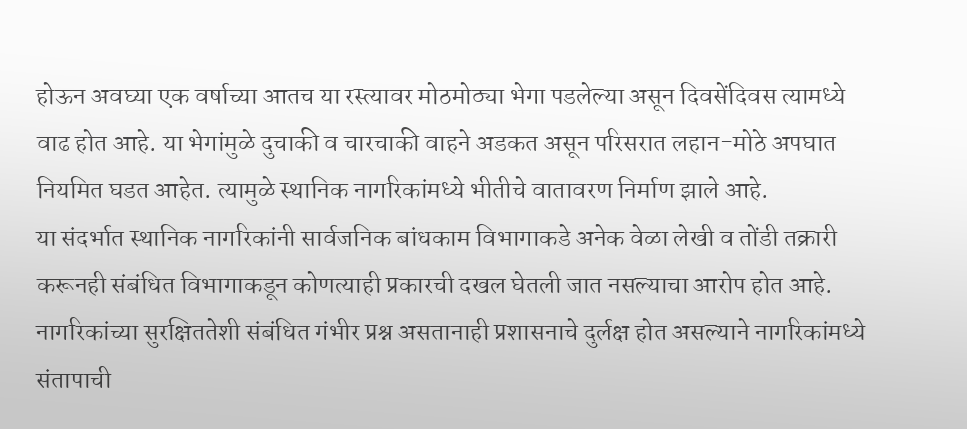होऊन अवघ्या एक वर्षाच्या आतच या रस्त्यावर मोठमोठ्या भेगा पडलेल्या असून दिवसेंदिवस त्यामध्ये वाढ होत आहे. या भेगांमुळे दुचाकी व चारचाकी वाहने अडकत असून परिसरात लहान-मोठे अपघात नियमित घडत आहेत. त्यामुळे स्थानिक नागरिकांमध्ये भीतीचे वातावरण निर्माण झाले आहे.
या संदर्भात स्थानिक नागरिकांनी सार्वजनिक बांधकाम विभागाकडे अनेक वेळा लेखी व तोंडी तक्रारी करूनही संबंधित विभागाकडून कोणत्याही प्रकारची दखल घेतली जात नसल्याचा आरोप होत आहे. नागरिकांच्या सुरक्षिततेशी संबंधित गंभीर प्रश्न असतानाही प्रशासनाचे दुर्लक्ष होत असल्याने नागरिकांमध्ये संतापाची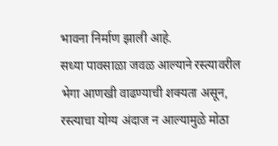भावना निर्माण झाली आहे.
सध्या पावसाळा जवळ आल्याने रस्त्यावरील भेगा आणखी वाढण्याची शक्यता असून, रस्त्याचा योग्य अंदाज न आल्यामुळे मोठा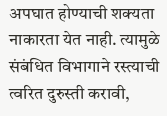अपघात होण्याची शक्यता नाकारता येत नाही. त्यामुळे संबंधित विभागाने रस्त्याची त्वरित दुरुस्ती करावी,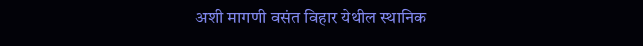अशी मागणी वसंत विहार येथील स्थानिक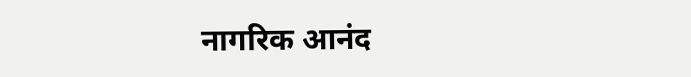नागरिक आनंद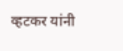व्हटकर यांनी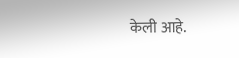केली आहे.